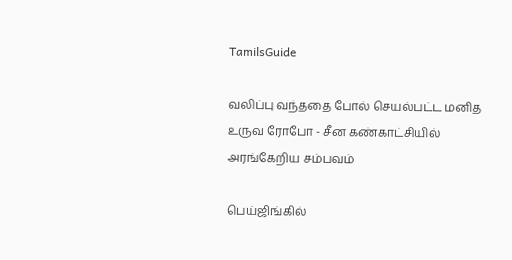TamilsGuide

வலிப்பு வந்ததை போல் செயல்பட்ட மனித உருவ ரோபோ - சீன கண்காட்சியில் அரங்கேறிய சம்பவம்

பெய்ஜிங்கில்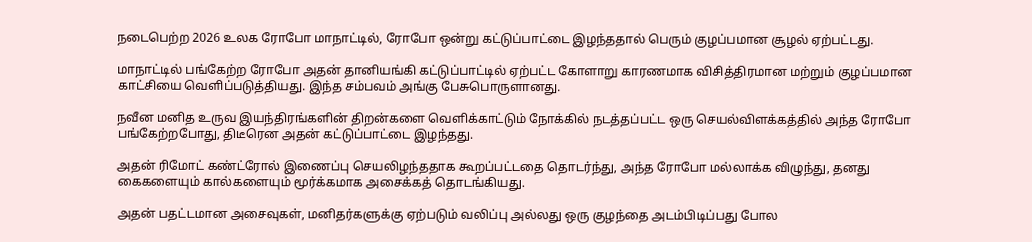நடைபெற்ற 2026 உலக ரோபோ மாநாட்டில், ரோபோ ஒன்று கட்டுப்பாட்டை இழந்ததால் பெரும் குழப்பமான சூழல் ஏற்பட்டது.

மாநாட்டில் பங்கேற்ற ரோபோ அதன் தானியங்கி கட்டுப்பாட்டில் ஏற்பட்ட கோளாறு காரணமாக விசித்திரமான மற்றும் குழப்பமான காட்சியை வெளிப்படுத்தியது. இந்த சம்பவம் அங்கு பேசுபொருளானது.

நவீன மனித உருவ இயந்திரங்களின் திறன்களை வெளிக்காட்டும் நோக்கில் நடத்தப்பட்ட ஒரு செயல்விளக்கத்தில் அந்த ரோபோ பங்கேற்றபோது, திடீரென அதன் கட்டுப்பாட்டை இழந்தது.

அதன் ரிமோட் கண்ட்ரோல் இணைப்பு செயலிழந்ததாக கூறப்பட்டதை தொடர்ந்து, அந்த ரோபோ மல்லாக்க விழுந்து, தனது கைகளையும் கால்களையும் மூர்க்கமாக அசைக்கத் தொடங்கியது.

அதன் பதட்டமான அசைவுகள், மனிதர்களுக்கு ஏற்படும் வலிப்பு அல்லது ஒரு குழந்தை அடம்பிடிப்பது போல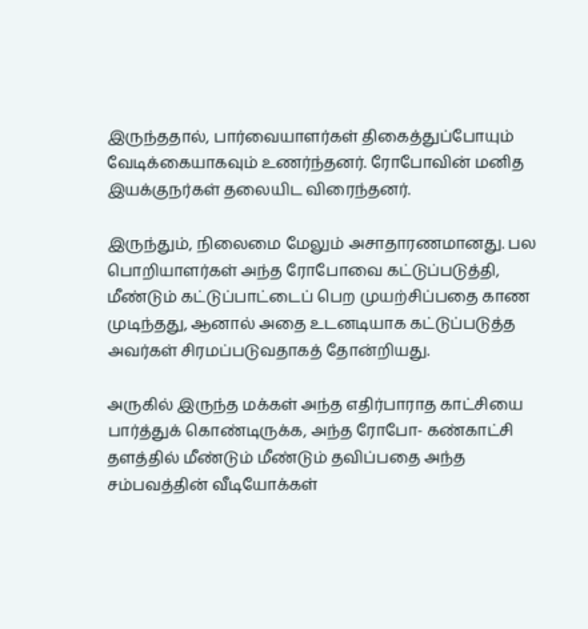இருந்ததால், பார்வையாளர்கள் திகைத்துப்போயும் வேடிக்கையாகவும் உணர்ந்தனர். ரோபோவின் மனித இயக்குநர்கள் தலையிட விரைந்தனர்.

இருந்தும், நிலைமை மேலும் அசாதாரணமானது. பல பொறியாளர்கள் அந்த ரோபோவை கட்டுப்படுத்தி, மீண்டும் கட்டுப்பாட்டைப் பெற முயற்சிப்பதை காண முடிந்தது, ஆனால் அதை உடனடியாக கட்டுப்படுத்த அவர்கள் சிரமப்படுவதாகத் தோன்றியது.

அருகில் இருந்த மக்கள் அந்த எதிர்பாராத காட்சியை பார்த்துக் கொண்டிருக்க, அந்த ரோபோ- கண்காட்சி தளத்தில் மீண்டும் மீண்டும் தவிப்பதை அந்த சம்பவத்தின் வீடியோக்கள்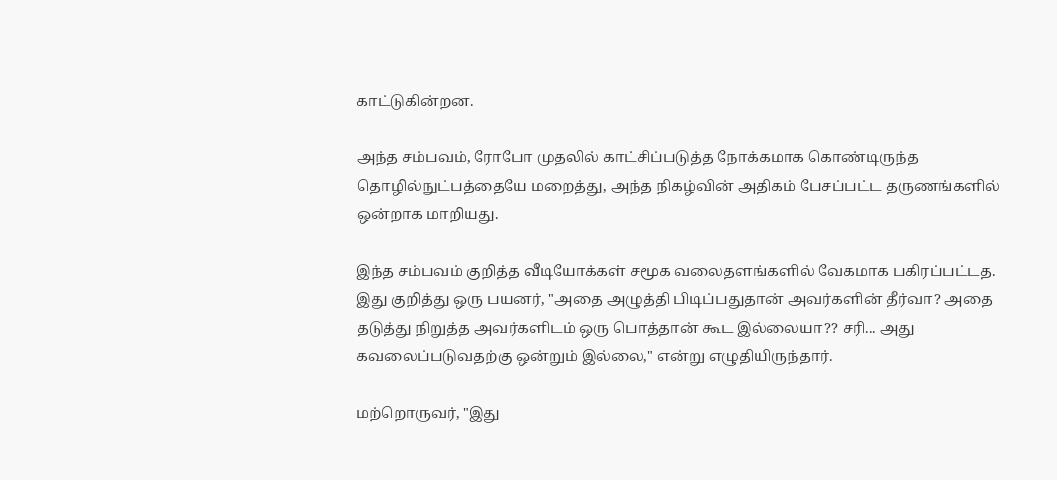காட்டுகின்றன.

அந்த சம்பவம், ரோபோ முதலில் காட்சிப்படுத்த நோக்கமாக கொண்டிருந்த தொழில்நுட்பத்தையே மறைத்து, அந்த நிகழ்வின் அதிகம் பேசப்பட்ட தருணங்களில் ஒன்றாக மாறியது.

இந்த சம்பவம் குறித்த வீடியோக்கள் சமூக வலைதளங்களில் வேகமாக பகிரப்பட்டத. இது குறித்து ஒரு பயனர், "அதை அழுத்தி பிடிப்பதுதான் அவர்களின் தீர்வா? அதை தடுத்து நிறுத்த அவர்களிடம் ஒரு பொத்தான் கூட இல்லையா?? சரி... அது கவலைப்படுவதற்கு ஒன்றும் இல்லை," என்று எழுதியிருந்தார்.

மற்றொருவர், "இது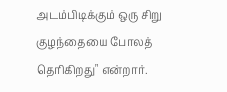அடம்பிடிக்கும் ஒரு சிறு குழந்தையை போலத் தெரிகிறது" என்றார்.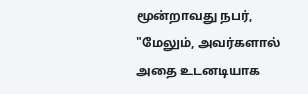மூன்றாவது நபர், "மேலும், அவர்களால் அதை உடனடியாக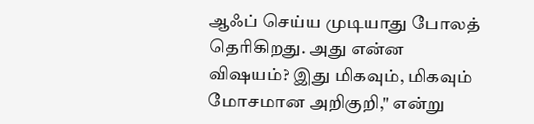ஆஃப் செய்ய முடியாது போலத் தெரிகிறது. அது என்ன விஷயம்? இது மிகவும், மிகவும் மோசமான அறிகுறி," என்று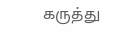கருத்து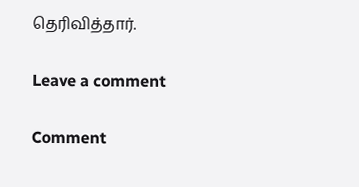தெரிவித்தார்.

Leave a comment

Comment